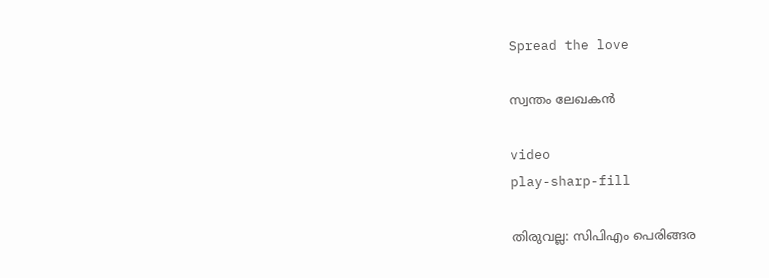Spread the love

സ്വന്തം ലേഖകൻ

video
play-sharp-fill

തിരുവല്ല: സിപിഎം പെരിങ്ങര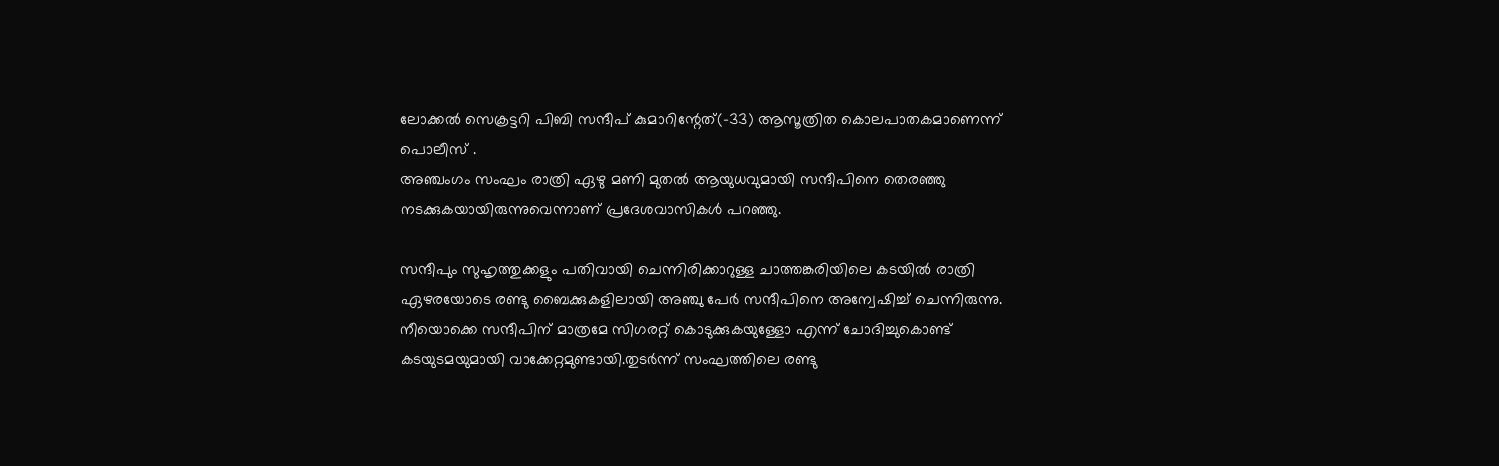ലോക്കല്‍ സെക്രട്ടറി പിബി സന്ദീപ് കുമാറിന്റേത്(-33) ആസൂത്രിത കൊലപാതകമാണെന്ന് പൊലീസ് .
അഞ്ചംഗം സംഘം രാത്രി ഏഴു മണി മുതല്‍ ആയുധവുമായി സന്ദീപിനെ തെരഞ്ഞു നടക്കുകയായിരുന്നുവെന്നാണ് പ്രദേശവാസികള്‍ പറഞ്ഞു.

സന്ദീപും സുഹൃത്തുക്കളും പതിവായി ചെന്നിരിക്കാറുള്ള ചാത്തങ്കരിയിലെ കടയില്‍ രാത്രി ഏഴരയോടെ രണ്ടു ബൈക്കുകളിലായി അഞ്ചു പേര്‍ സന്ദീപിനെ അന്വേഷിച്ച്‌ ചെന്നിരുന്നു. നീയൊക്കെ സന്ദീപിന് മാത്രമേ സിഗരറ്റ് കൊടുക്കുകയുള്ളോ എന്ന് ചോദിച്ചുകൊണ്ട് കടയുടമയുമായി വാക്കേറ്റമുണ്ടായി.തുടർന്ന് സംഘത്തിലെ രണ്ടു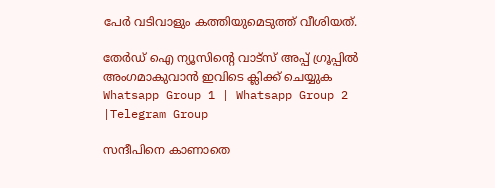പേര്‍ വടിവാളും കത്തിയുമെടുത്ത് വീശിയത്.

തേർഡ് ഐ ന്യൂസിന്റെ വാട്സ് അപ്പ് ഗ്രൂപ്പിൽ അംഗമാകുവാൻ ഇവിടെ ക്ലിക്ക് ചെയ്യുക
Whatsapp Group 1 | Whatsapp Group 2 |Telegram Group

സന്ദീപിനെ കാണാതെ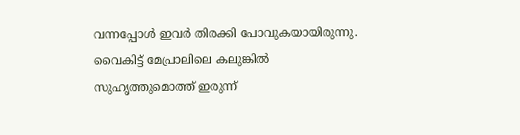വന്നപ്പോള്‍ ഇവര്‍ തിരക്കി പോവുകയായിരുന്നു. വൈകിട്ട് മേപ്രാലിലെ കലുങ്കില്‍ സുഹൃത്തുമൊത്ത് ഇരുന്ന്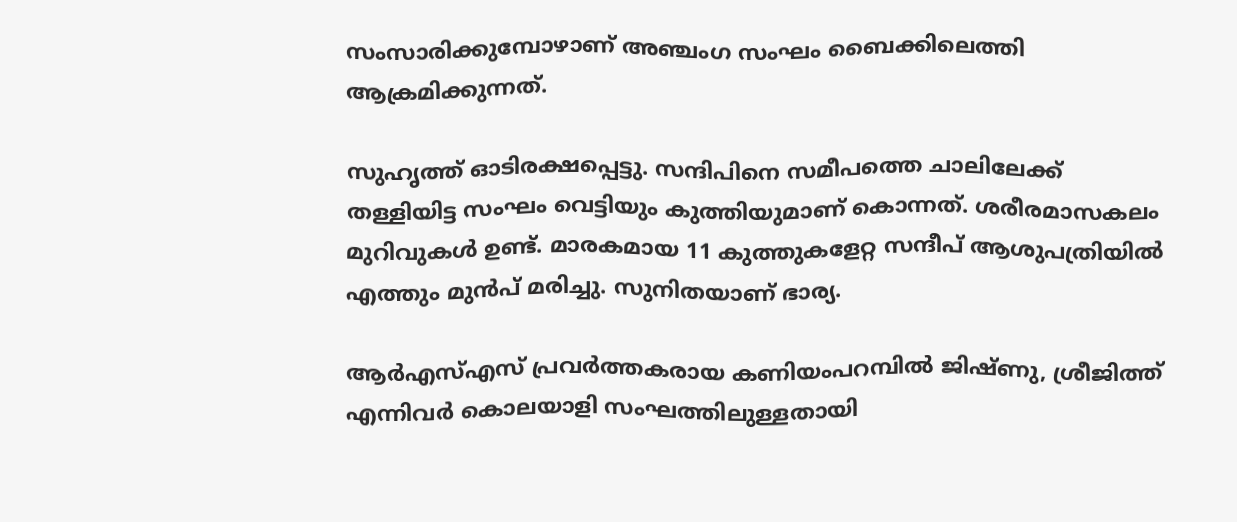സംസാരിക്കുമ്പോഴാണ് അഞ്ചംഗ സംഘം ബൈക്കിലെത്തി ആക്രമിക്കുന്നത്.

സുഹൃത്ത് ഓടിരക്ഷപ്പെട്ടു. സന്ദിപിനെ സമീപത്തെ ചാലിലേക്ക് തള്ളിയിട്ട സംഘം വെട്ടിയും കുത്തിയുമാണ് കൊന്നത്. ശരീരമാസകലം മുറിവുകള്‍ ഉണ്ട്. മാരകമായ 11 കുത്തുകളേറ്റ സന്ദീപ് ആശുപത്രിയില്‍ എത്തും മുന്‍പ്‌ മരിച്ചു. സുനിതയാണ് ഭാര്യ.

ആര്‍എസ്‌എസ് പ്രവര്‍ത്തകരായ കണിയംപറമ്പില്‍ ജിഷ്ണു, ശ്രീജിത്ത് എന്നിവര്‍ കൊലയാളി സംഘത്തിലുള്ളതായി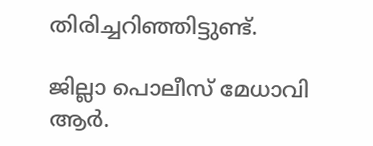തിരിച്ചറിഞ്ഞിട്ടുണ്ട്.

ജില്ലാ പൊലീസ് മേധാവി ആര്‍.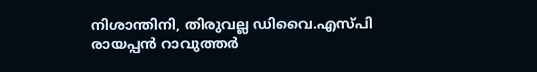നിശാന്തിനി, തിരുവല്ല ഡിവൈ.എസ്‌പി രായപ്പന്‍ റാവുത്തര്‍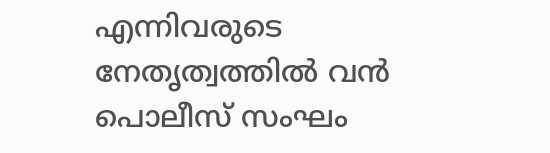എന്നിവരുടെ നേതൃത്വത്തില്‍ വന്‍ പൊലീസ് സംഘം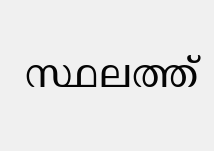സ്ഥലത്ത്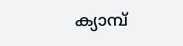ക്യാമ്പ്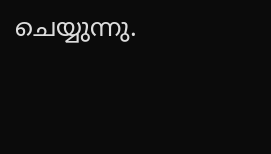ചെയ്യുന്നു.